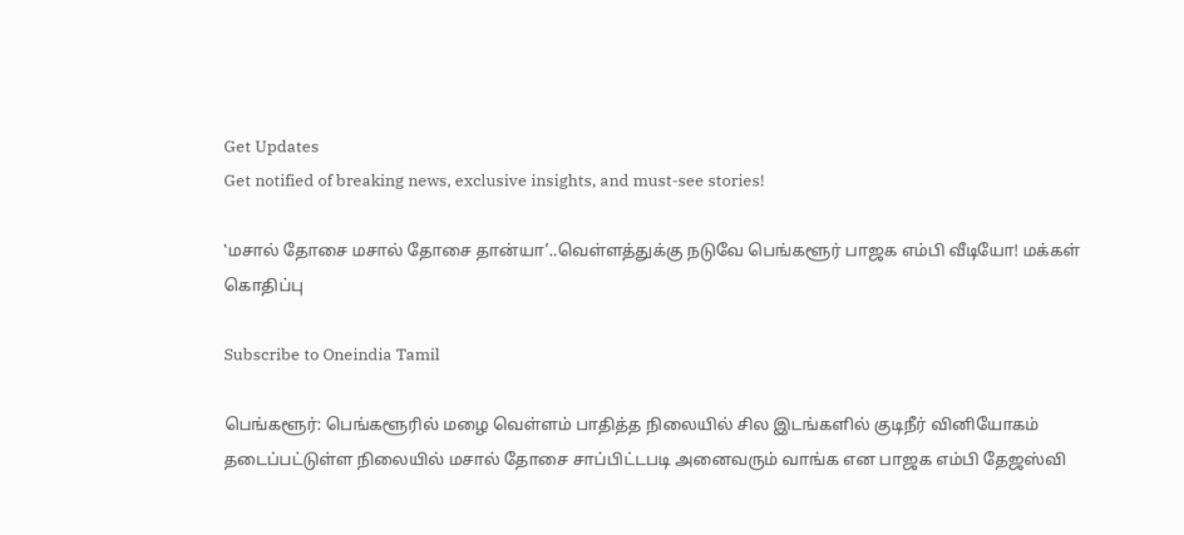Get Updates
Get notified of breaking news, exclusive insights, and must-see stories!

‛மசால் தோசை மசால் தோசை தான்யா’..வெள்ளத்துக்கு நடுவே பெங்களூர் பாஜக எம்பி வீடியோ! மக்கள் கொதிப்பு

Subscribe to Oneindia Tamil

பெங்களூர்: பெங்களூரில் மழை வெள்ளம் பாதித்த நிலையில் சில இடங்களில் குடிநீர் வினியோகம் தடைப்பட்டுள்ள நிலையில் மசால் தோசை சாப்பிட்டபடி அனைவரும் வாங்க என பாஜக எம்பி தேஜஸ்வி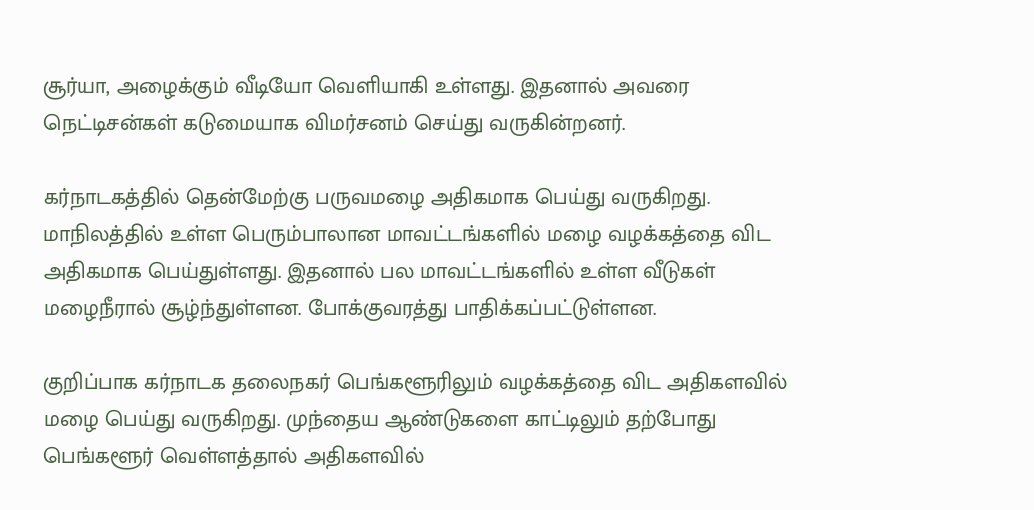சூர்யா, அழைக்கும் வீடியோ வெளியாகி உள்ளது. இதனால் அவரை நெட்டிசன்கள் கடுமையாக விமர்சனம் செய்து வருகின்றனர்.

கர்நாடகத்தில் தென்மேற்கு பருவமழை அதிகமாக பெய்து வருகிறது. மாநிலத்தில் உள்ள பெரும்பாலான மாவட்டங்களில் மழை வழக்கத்தை விட அதிகமாக பெய்துள்ளது. இதனால் பல மாவட்டங்களில் உள்ள வீடுகள் மழைநீரால் சூழ்ந்துள்ளன. போக்குவரத்து பாதிக்கப்பட்டுள்ளன.

குறிப்பாக கர்நாடக தலைநகர் பெங்களூரிலும் வழக்கத்தை விட அதிகளவில் மழை பெய்து வருகிறது. முந்தைய ஆண்டுகளை காட்டிலும் தற்போது பெங்களூர் வெள்ளத்தால் அதிகளவில்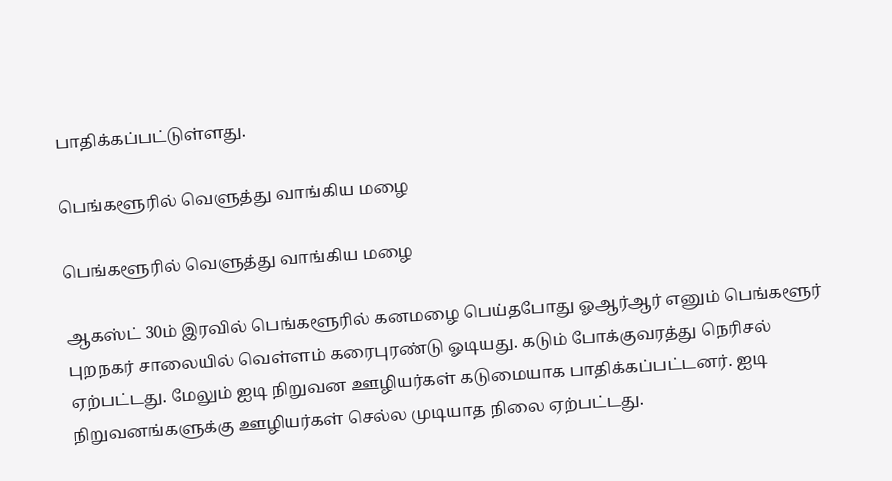பாதிக்கப்பட்டுள்ளது.

பெங்களூரில் வெளுத்து வாங்கிய மழை

பெங்களூரில் வெளுத்து வாங்கிய மழை

ஆகஸ்ட் 30ம் இரவில் பெங்களூரில் கனமழை பெய்தபோது ஓஆர்ஆர் எனும் பெங்களூர் புறநகர் சாலையில் வெள்ளம் கரைபுரண்டு ஓடியது. கடும் போக்குவரத்து நெரிசல் ஏற்பட்டது. மேலும் ஐடி நிறுவன ஊழியர்கள் கடுமையாக பாதிக்கப்பட்டனர். ஐடி நிறுவனங்களுக்கு ஊழியர்கள் செல்ல முடியாத நிலை ஏற்பட்டது.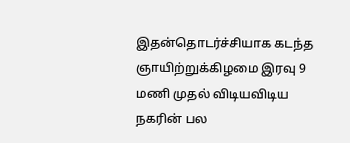இதன்தொடர்ச்சியாக கடந்த ஞாயிற்றுக்கிழமை இரவு 9 மணி முதல் விடியவிடிய நகரின் பல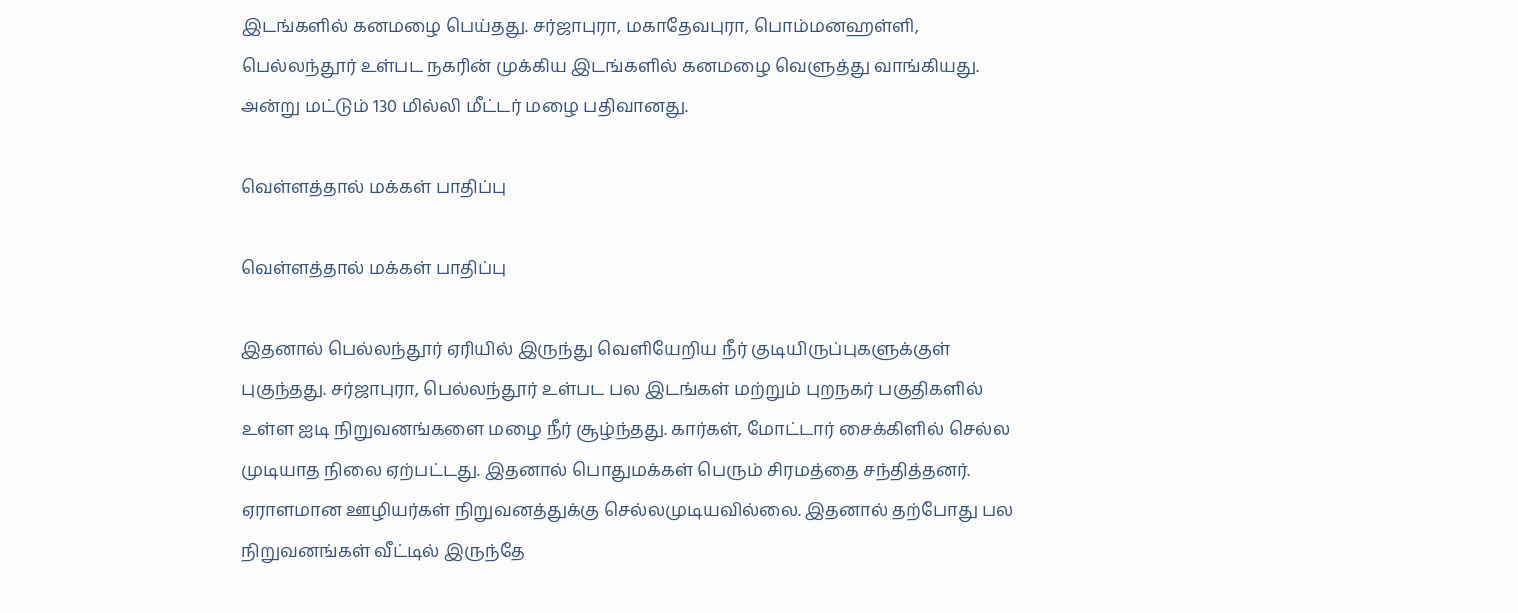இடங்களில் கனமழை பெய்தது. சர்ஜாபுரா, மகாதேவபுரா, பொம்மனஹள்ளி, பெல்லந்தூர் உள்பட நகரின் முக்கிய இடங்களில் கனமழை வெளுத்து வாங்கியது. அன்று மட்டும் 130 மில்லி மீட்டர் மழை பதிவானது.

வெள்ளத்தால் மக்கள் பாதிப்பு

வெள்ளத்தால் மக்கள் பாதிப்பு

இதனால் பெல்லந்தூர் ஏரியில் இருந்து வெளியேறிய நீர் குடியிருப்புகளுக்குள் புகுந்தது. சர்ஜாபுரா, பெல்லந்தூர் உள்பட பல இடங்கள் மற்றும் புறநகர் பகுதிகளில் உள்ள ஐடி நிறுவனங்களை மழை நீர் சூழ்ந்தது. கார்கள், மோட்டார் சைக்கிளில் செல்ல முடியாத நிலை ஏற்பட்டது. இதனால் பொதுமக்கள் பெரும் சிரமத்தை சந்தித்தனர். ஏராளமான ஊழியர்கள் நிறுவனத்துக்கு செல்லமுடியவில்லை. இதனால் தற்போது பல நிறுவனங்கள் வீட்டில் இருந்தே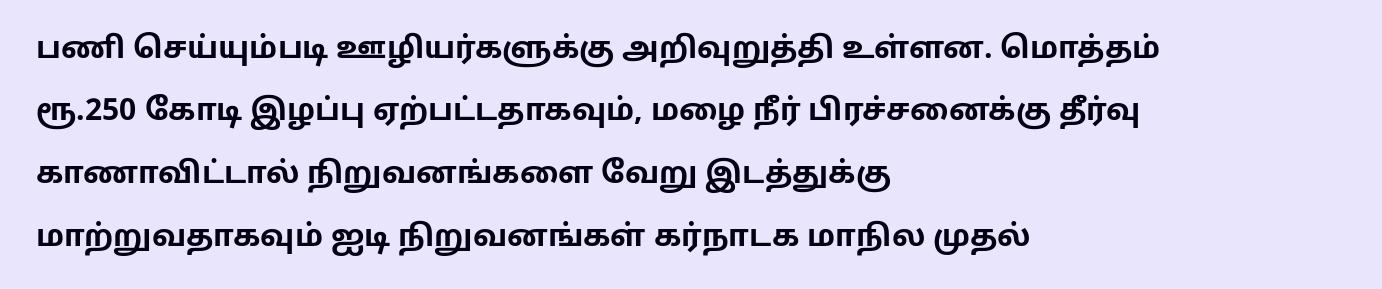பணி செய்யும்படி ஊழியர்களுக்கு அறிவுறுத்தி உள்ளன. மொத்தம் ரூ.250 கோடி இழப்பு ஏற்பட்டதாகவும், மழை நீர் பிரச்சனைக்கு தீர்வு காணாவிட்டால் நிறுவனங்களை வேறு இடத்துக்கு மாற்றுவதாகவும் ஐடி நிறுவனங்கள் கர்நாடக மாநில முதல்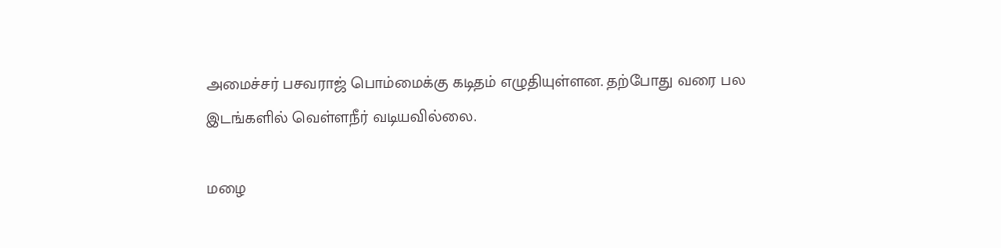அமைச்சர் பசவராஜ் பொம்மைக்கு கடிதம் எழுதியுள்ளன. தற்போது வரை பல இடங்களில் வெள்ளநீர் வடியவில்லை.

மழை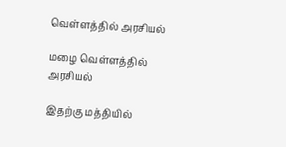வெள்ளத்தில் அரசியல்

மழை வெள்ளத்தில் அரசியல்

இதற்கு மத்தியில்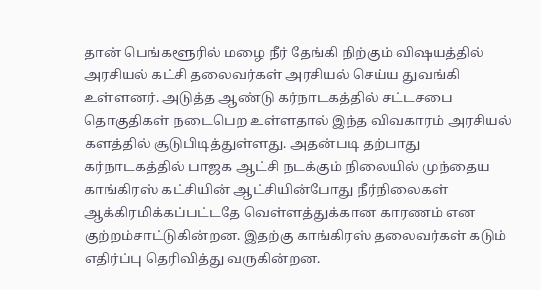தான் பெங்களூரில் மழை நீர் தேங்கி நிற்கும் விஷயத்தில் அரசியல் கட்சி தலைவர்கள் அரசியல் செய்ய துவங்கி உள்ளனர். அடுத்த ஆண்டு கர்நாடகத்தில் சட்டசபை தொகுதிகள் நடைபெற உள்ளதால் இந்த விவகாரம் அரசியல் களத்தில் சூடுபிடித்துள்ளது. அதன்படி தற்பாது கர்நாடகத்தில் பாஜக ஆட்சி நடக்கும் நிலையில் முந்தைய காங்கிரஸ் கட்சியின் ஆட்சியின்போது நீர்நிலைகள் ஆக்கிரமிக்கப்பட்டதே வெள்ளத்துக்கான காரணம் என குற்றம்சாட்டுகின்றன. இதற்கு காங்கிரஸ் தலைவர்கள் கடும் எதிர்ப்பு தெரிவித்து வருகின்றன.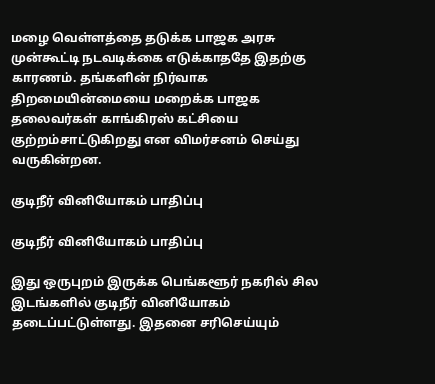மழை வெள்ளத்தை தடுக்க பாஜக அரசு முன்கூட்டி நடவடிக்கை எடுக்காததே இதற்கு காரணம். தங்களின் நிர்வாக திறமையின்மையை மறைக்க பாஜக தலைவர்கள் காங்கிரஸ் கட்சியை குற்றம்சாட்டுகிறது என விமர்சனம் செய்து வருகின்றன.

குடிநீர் வினியோகம் பாதிப்பு

குடிநீர் வினியோகம் பாதிப்பு

இது ஒருபுறம் இருக்க பெங்களூர் நகரில் சில இடங்களில் குடிநீர் வினியோகம் தடைப்பட்டுள்ளது. இதனை சரிசெய்யும்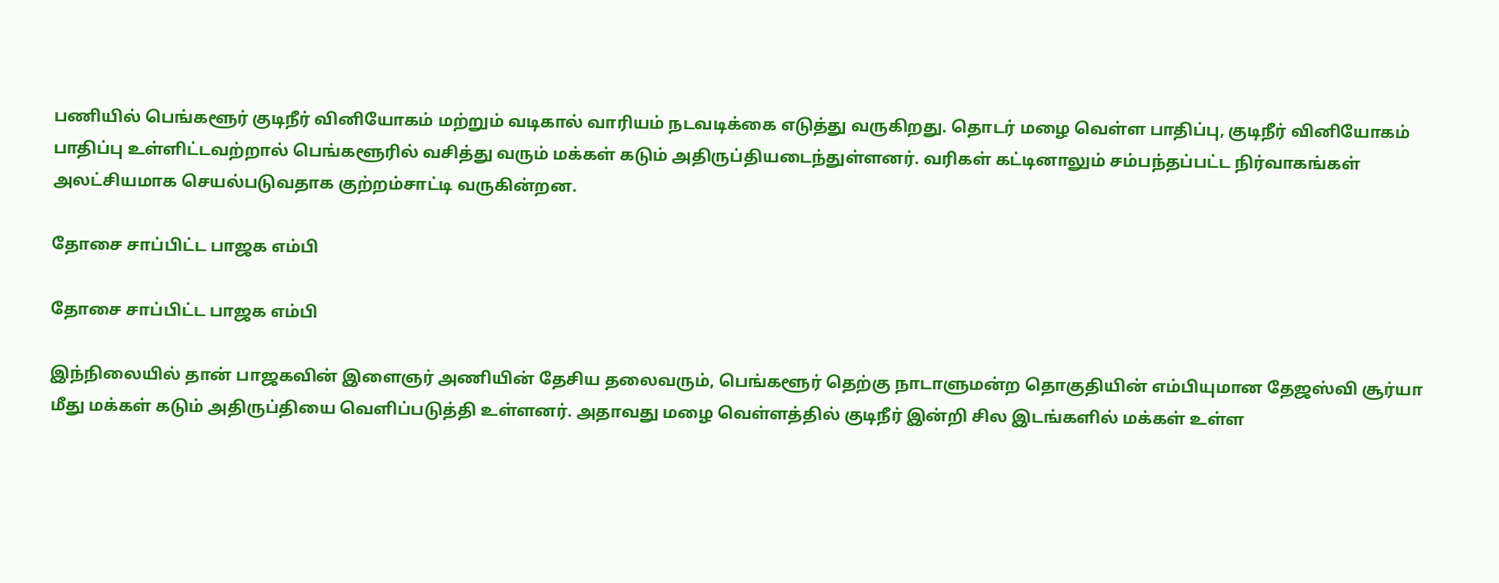பணியில் பெங்களூர் குடிநீர் வினியோகம் மற்றும் வடிகால் வாரியம் நடவடிக்கை எடுத்து வருகிறது. தொடர் மழை வெள்ள பாதிப்பு, குடிநீர் வினியோகம் பாதிப்பு உள்ளிட்டவற்றால் பெங்களூரில் வசித்து வரும் மக்கள் கடும் அதிருப்தியடைந்துள்ளனர். வரிகள் கட்டினாலும் சம்பந்தப்பட்ட நிர்வாகங்கள் அலட்சியமாக செயல்படுவதாக குற்றம்சாட்டி வருகின்றன.

தோசை சாப்பிட்ட பாஜக எம்பி

தோசை சாப்பிட்ட பாஜக எம்பி

இந்நிலையில் தான் பாஜகவின் இளைஞர் அணியின் தேசிய தலைவரும், பெங்களூர் தெற்கு நாடாளுமன்ற தொகுதியின் எம்பியுமான தேஜஸ்வி சூர்யா மீது மக்கள் கடும் அதிருப்தியை வெளிப்படுத்தி உள்ளனர். அதாவது மழை வெள்ளத்தில் குடிநீர் இன்றி சில இடங்களில் மக்கள் உள்ள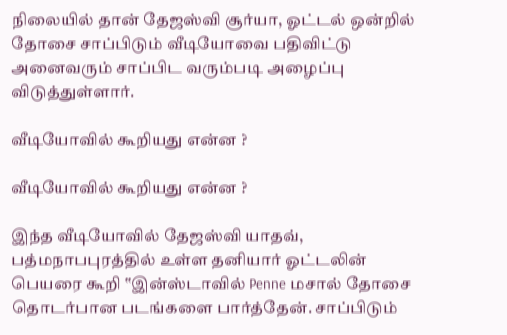நிலையில் தான் தேஜஸ்வி சூர்யா, ஓட்டல் ஒன்றில் தோசை சாப்பிடும் வீடியோவை பதிவிட்டு அனைவரும் சாப்பிட வரும்படி அழைப்பு விடுத்துள்ளார்.

வீடியோவில் கூறியது என்ன ?

வீடியோவில் கூறியது என்ன ?

இந்த வீடியோவில் தேஜஸ்வி யாதவ், பத்மநாபபுரத்தில் உள்ள தனியார் ஓட்டலின் பெயரை கூறி ‛‛இன்ஸ்டாவில் Penne மசால் தோசை தொடர்பான படங்களை பார்த்தேன். சாப்பிடும்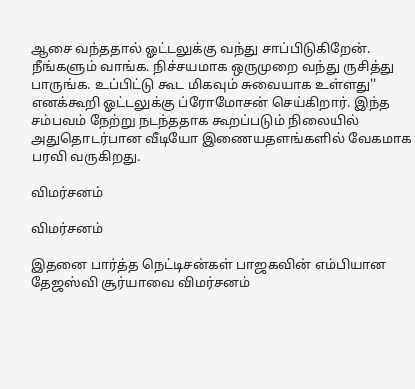ஆசை வந்ததால் ஓட்டலுக்கு வந்து சாப்பிடுகிறேன். நீங்களும் வாங்க. நிச்சயமாக ஒருமுறை வந்து ருசித்து பாருங்க. உப்பிட்டு கூட மிகவும் சுவையாக உள்ளது'' எனக்கூறி ஓட்டலுக்கு ப்ரோமோசன் செய்கிறார். இந்த சம்பவம் நேற்று நடந்ததாக கூறப்படும் நிலையில் அதுதொடர்பான வீடியோ இணையதளங்களில் வேகமாக பரவி வருகிறது.

விமர்சனம்

விமர்சனம்

இதனை பார்த்த நெட்டிசன்கள் பாஜகவின் எம்பியான தேஜஸ்வி சூர்யாவை விமர்சனம்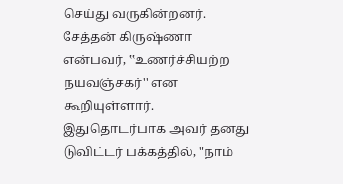செய்து வருகின்றனர். சேத்தன் கிருஷ்ணா என்பவர், ‛‛உணர்ச்சியற்ற நயவஞ்சகர்'' என கூறியுள்ளார். இதுதொடர்பாக அவர் தனது டுவிட்டர் பக்கத்தில், "நாம்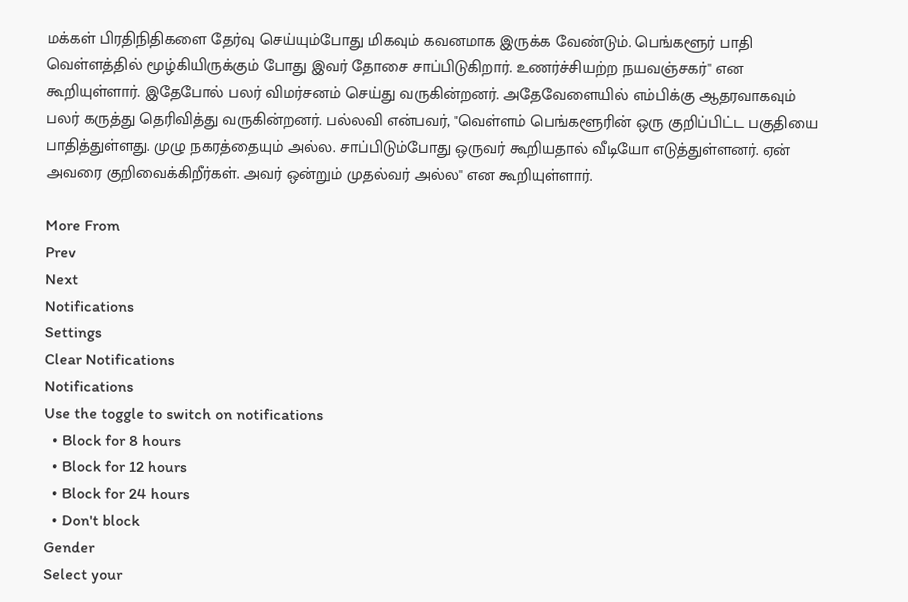மக்கள் பிரதிநிதிகளை தேர்வு செய்யும்போது மிகவும் கவனமாக இருக்க வேண்டும். பெங்களூர் பாதி வெள்ளத்தில் மூழ்கியிருக்கும் போது இவர் தோசை சாப்பிடுகிறார். உணர்ச்சியற்ற நயவஞ்சகர்'' என கூறியுள்ளார். இதேபோல் பலர் விமர்சனம் செய்து வருகின்றனர். அதேவேளையில் எம்பிக்கு ஆதரவாகவும் பலர் கருத்து தெரிவித்து வருகின்றனர். பல்லவி என்பவர், "வெள்ளம் பெங்களூரின் ஒரு குறிப்பிட்ட பகுதியை பாதித்துள்ளது. முழு நகரத்தையும் அல்ல. சாப்பிடும்போது ஒருவர் கூறியதால் வீடியோ எடுத்துள்ளனர். ஏன் அவரை குறிவைக்கிறீர்கள். அவர் ஒன்றும் முதல்வர் அல்ல'' என கூறியுள்ளார்.

More From
Prev
Next
Notifications
Settings
Clear Notifications
Notifications
Use the toggle to switch on notifications
  • Block for 8 hours
  • Block for 12 hours
  • Block for 24 hours
  • Don't block
Gender
Select your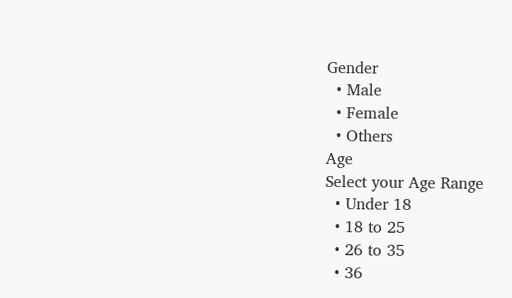Gender
  • Male
  • Female
  • Others
Age
Select your Age Range
  • Under 18
  • 18 to 25
  • 26 to 35
  • 36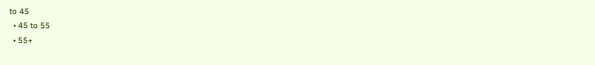to 45
  • 45 to 55
  • 55+